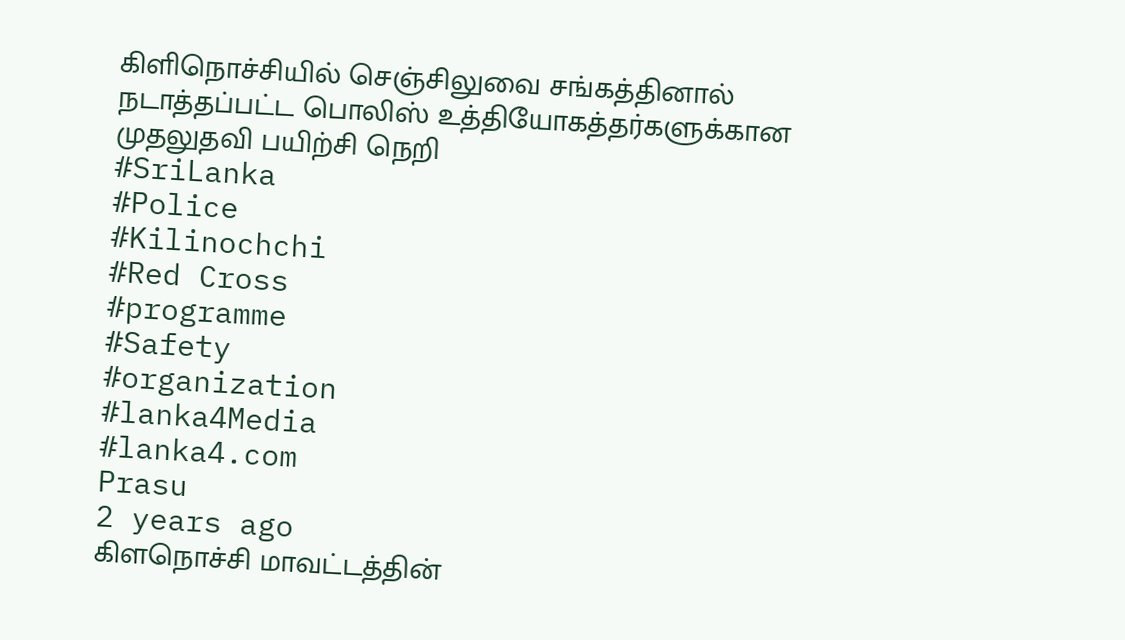கிளிநொச்சியில் செஞ்சிலுவை சங்கத்தினால் நடாத்தப்பட்ட பொலிஸ் உத்தியோகத்தர்களுக்கான முதலுதவி பயிற்சி நெறி
#SriLanka
#Police
#Kilinochchi
#Red Cross
#programme
#Safety
#organization
#lanka4Media
#lanka4.com
Prasu
2 years ago
கிளநொச்சி மாவட்டத்தின்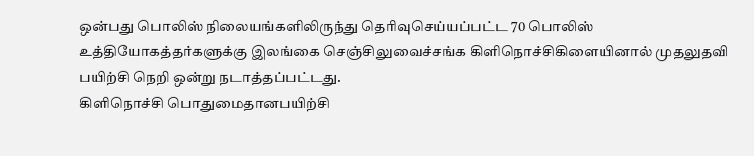ஒன்பது பொலிஸ் நிலையங்களிலிருந்து தெரிவுசெய்யப்பட்ட 70 பொலிஸ் உத்தியோகத்தர்களுக்கு இலங்கை செஞ்சிலுவைச்சங்க கிளிநொச்சிகிளையினால் முதலுதவி பயிற்சி நெறி ஒன்று நடாத்தப்பட்டது.
கிளிநொச்சி பொதுமைதானபயிற்சி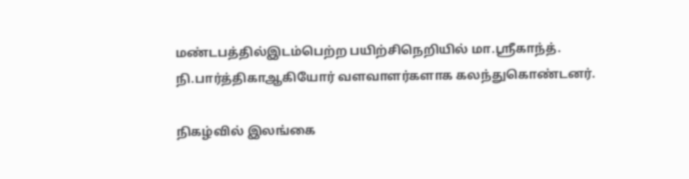மண்டபத்தில்இடம்பெற்ற பயிற்சிநெறியில் மா.ஸ்ரீகாந்த். நி.பார்த்திகாஆகியோர் வளவாளர்களாக கலந்துகொண்டனர்.

நிகழ்வில் இலங்கை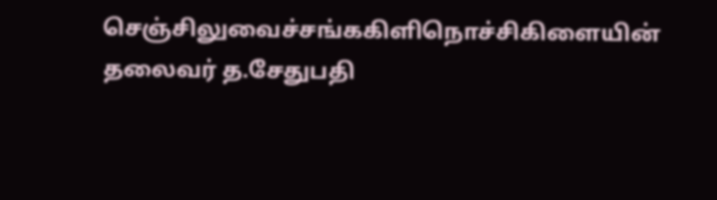செஞ்சிலுவைச்சங்ககிளிநொச்சிகிளையின் தலைவர் த.சேதுபதி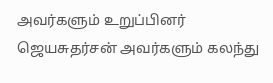அவர்களும் உறுப்பினர் ஜெயசுதர்சன் அவர்களும் கலந்து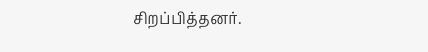சிறப்பித்தனர்.